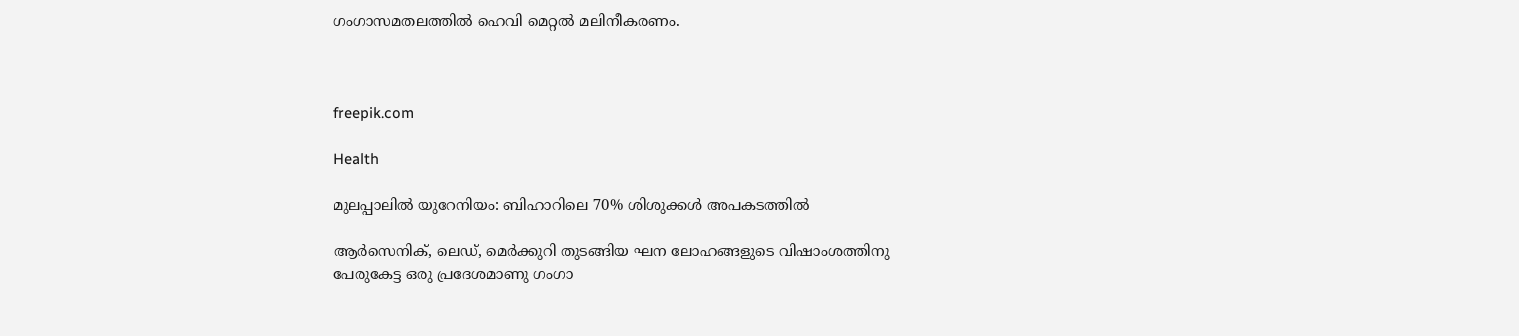ഗംഗാസമതലത്തിൽ ഹെവി മെറ്റൽ മലിനീകരണം.



freepik.com

Health

മുലപ്പാലിൽ യുറേനിയം: ബിഹാറിലെ 70% ശിശുക്കൾ അപകടത്തിൽ

ആര്‍സെനിക്, ലെഡ്, മെര്‍ക്കുറി തുടങ്ങിയ ഘന ലോഹങ്ങളുടെ വിഷാംശത്തിനു പേരുകേട്ട ഒരു പ്രദേശമാണു ഗംഗാ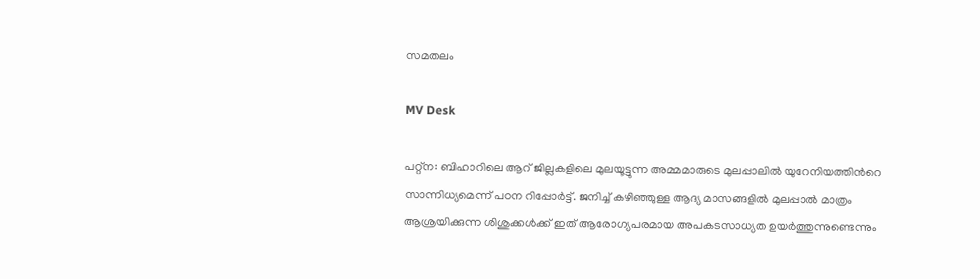സമതലം

MV Desk

പറ്റ്‌ന: ബിഹാറിലെ ആറ് ജില്ലകളിലെ മുലയൂട്ടുന്ന അമ്മമാരുടെ മുലപ്പാലില്‍ യുറേനിയത്തിന്‍റെ സാന്നിധ്യമെന്ന് പഠന റിപ്പോർട്ട്. ജനിച്ച് കഴിഞ്ഞുള്ള ആദ്യ മാസങ്ങളില്‍ മുലപ്പാല്‍ മാത്രം ആശ്രയിക്കുന്ന ശിശുക്കള്‍ക്ക് ഇത് ആരോഗ്യപരമായ അപകടസാധ്യത ഉയര്‍ത്തുന്നുണ്ടെന്നും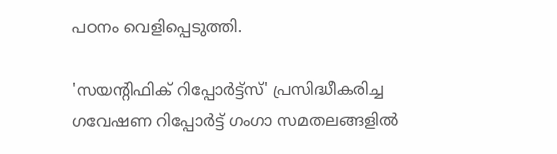പഠനം വെളിപ്പെടുത്തി.

'സയന്‍റിഫിക് റിപ്പോര്‍ട്ട്‌സ്' പ്രസിദ്ധീകരിച്ച ഗവേഷണ റിപ്പോര്‍ട്ട് ഗംഗാ സമതലങ്ങളില്‍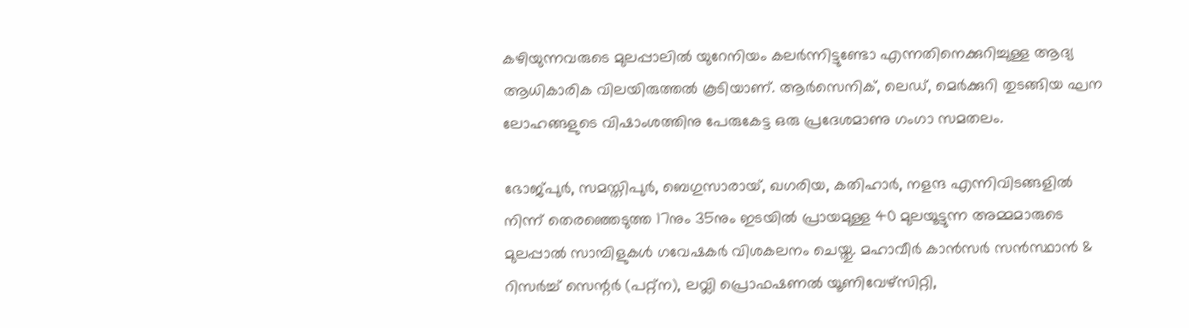കഴിയുന്നവരുടെ മുലപ്പാലില്‍ യുറേനിയം കലര്‍ന്നിട്ടുണ്ടോ എന്നതിനെക്കുറിച്ചുള്ള ആദ്യ ആധികാരിക വിലയിരുത്തല്‍ കൂടിയാണ്. ആര്‍സെനിക്, ലെഡ്, മെര്‍ക്കുറി തുടങ്ങിയ ഘന ലോഹങ്ങളുടെ വിഷാംശത്തിനു പേരുകേട്ട ഒരു പ്രദേശമാണു ഗംഗാ സമതലം.

ഭോജ്പുര്‍, സമസ്തിപുര്‍, ബെഗുസാരായ്, ഖഗരിയ, കതിഹാര്‍, നളന്ദ എന്നിവിടങ്ങളില്‍ നിന്ന് തെരഞ്ഞെടുത്ത 17നും 35നും ഇടയില്‍ പ്രായമുള്ള 40 മുലയൂട്ടുന്ന അമ്മമാരുടെ മുലപ്പാല്‍ സാമ്പിളുകള്‍ ഗവേഷകര്‍ വിശകലനം ചെയ്തു. മഹാവീര്‍ കാന്‍സര്‍ സന്‍സ്ഥാന്‍ & റിസര്‍ച്ച് സെന്റര്‍ (പറ്റ്‌ന), ലവ്ലി പ്രൊഫഷണല്‍ യൂണിവേഴ്സിറ്റി,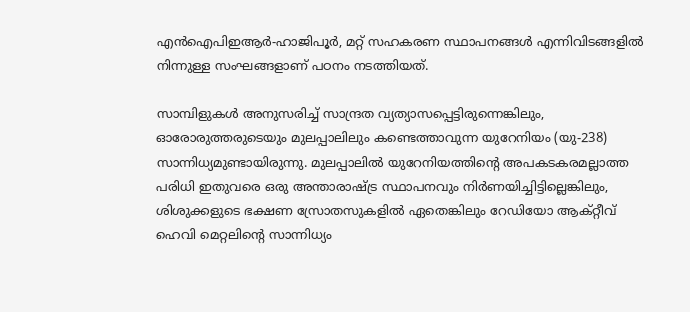എന്‍ഐപിഇആര്‍-ഹാജിപൂര്‍, മറ്റ് സഹകരണ സ്ഥാപനങ്ങള്‍ എന്നിവിടങ്ങളില്‍ നിന്നുള്ള സംഘങ്ങളാണ് പഠനം നടത്തിയത്.

സാമ്പിളുകള്‍ അനുസരിച്ച് സാന്ദ്രത വ്യത്യാസപ്പെട്ടിരുന്നെങ്കിലും, ഓരോരുത്തരുടെയും മുലപ്പാലിലും കണ്ടെത്താവുന്ന യുറേനിയം (യു-238) സാന്നിധ്യമുണ്ടായിരുന്നു. മുലപ്പാലില്‍ യുറേനിയത്തിന്‍റെ അപകടകരമല്ലാത്ത പരിധി ഇതുവരെ ഒരു അന്താരാഷ്ട്ര സ്ഥാപനവും നിർണയിച്ചിട്ടില്ലെങ്കിലും, ശിശുക്കളുടെ ഭക്ഷണ സ്രോതസുകളില്‍ ഏതെങ്കിലും റേഡിയോ ആക്റ്റീവ് ഹെവി മെറ്റലിന്‍റെ സാന്നിധ്യം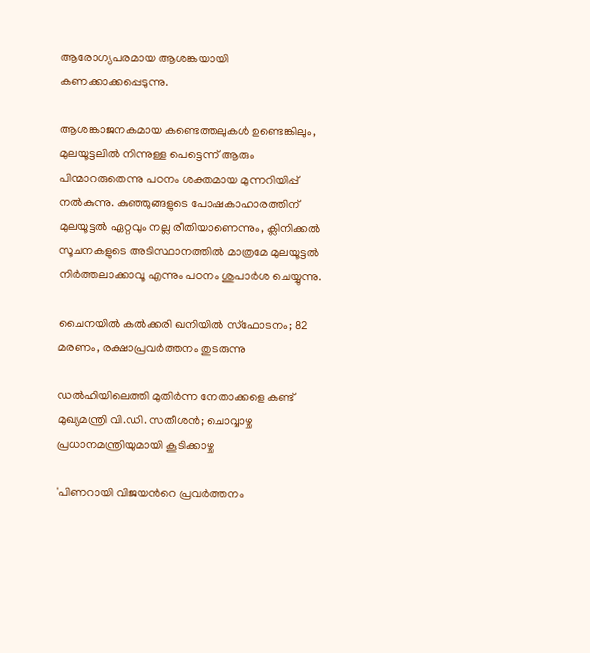ആരോഗ്യപരമായ ആശങ്കയായി കണക്കാക്കപ്പെടുന്നു.

ആശങ്കാജനകമായ കണ്ടെത്തലുകള്‍ ഉണ്ടെങ്കിലും, മുലയൂട്ടലില്‍ നിന്നുള്ള പെട്ടെന്ന് ആരും പിന്മാറരുതെന്നു പഠനം ശക്തമായ മുന്നറിയിപ്പ് നല്‍കുന്നു. കുഞ്ഞുങ്ങളുടെ പോഷകാഹാരത്തിന് മുലയൂട്ടല്‍ ഏറ്റവും നല്ല രീതിയാണെന്നും, ക്ലിനിക്കല്‍ സൂചനകളുടെ അടിസ്ഥാനത്തില്‍ മാത്രമേ മുലയൂട്ടല്‍ നിര്‍ത്തലാക്കാവൂ എന്നും പഠനം ശുപാര്‍ശ ചെയ്യുന്നു.

ചൈനയിൽ കൽക്കരി ഖനിയിൽ സ്ഫോടനം; 82 മരണം, രക്ഷാപ്രവർത്തനം തുടരുന്നു

ഡൽഹിയിലെത്തി മുതിർന്ന നേതാക്കളെ കണ്ട് മുഖ്യമന്ത്രി വി.ഡി. സതീശൻ; ചൊവ്വാഴ്ച പ്രധാനമന്ത്രിയുമായി കൂടിക്കാഴ്ച

'പിണറായി വിജയന്‍റെ പ്രവർത്തനം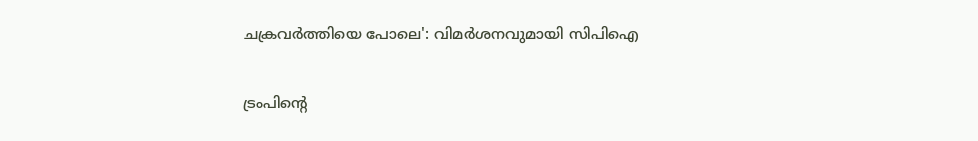ചക്രവർത്തിയെ പോലെ': വിമർശനവുമായി സിപിഐ

ട്രംപിന്‍റെ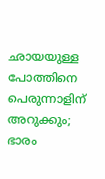ഛായയുള്ള പോത്തിനെ പെരുന്നാളിന് അറുക്കും; ഭാരം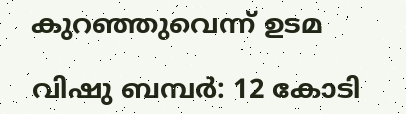കുറഞ്ഞുവെന്ന് ഉടമ

വിഷു ബമ്പർ: 12 കോടി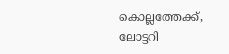കൊല്ലത്തേക്ക്, ലോട്ടറി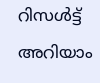റിസൾട്ട് അറിയാം